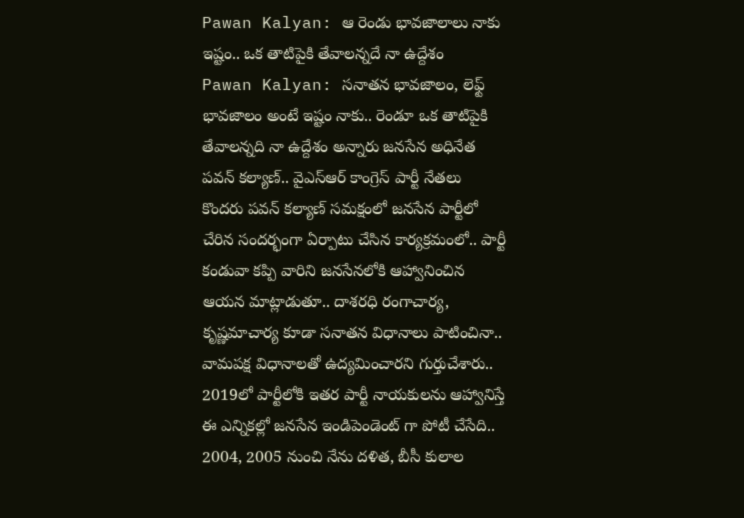Pawan Kalyan: ఆ రెండు భావజాలాలు నాకు ఇష్టం.. ఒక తాటిపైకి తేవాలన్నదే నా ఉద్దేశం
Pawan Kalyan: సనాతన భావజాలం, లెఫ్ట్ భావజాలం అంటే ఇష్టం నాకు.. రెండూ ఒక తాటిపైకి తేవాలన్నది నా ఉద్దేశం అన్నారు జనసేన అధినేత పవన్ కల్యాణ్.. వైఎస్ఆర్ కాంగ్రెస్ పార్టీ నేతలు కొందరు పవన్ కల్యాణ్ సమక్షంలో జనసేన పార్టీలో చేరిన సందర్భంగా ఏర్పాటు చేసిన కార్యక్రమంలో.. పార్టీ కండువా కప్పి వారిని జనసేనలోకి ఆహ్వానించిన ఆయన మాట్లాడుతూ.. దాశరధి రంగాచార్య, కృష్ణమాచార్య కూడా సనాతన విధానాలు పాటించినా.. వామపక్ష విధానాలతో ఉద్యమించారని గుర్తుచేశారు.. 2019లో పార్టీలోకి ఇతర పార్టీ నాయకులను ఆహ్వానిస్తే ఈ ఎన్నికల్లో జనసేన ఇండిపెండెంట్ గా పోటీ చేసేది.. 2004, 2005 నుంచి నేను దళిత, బీసీ కులాల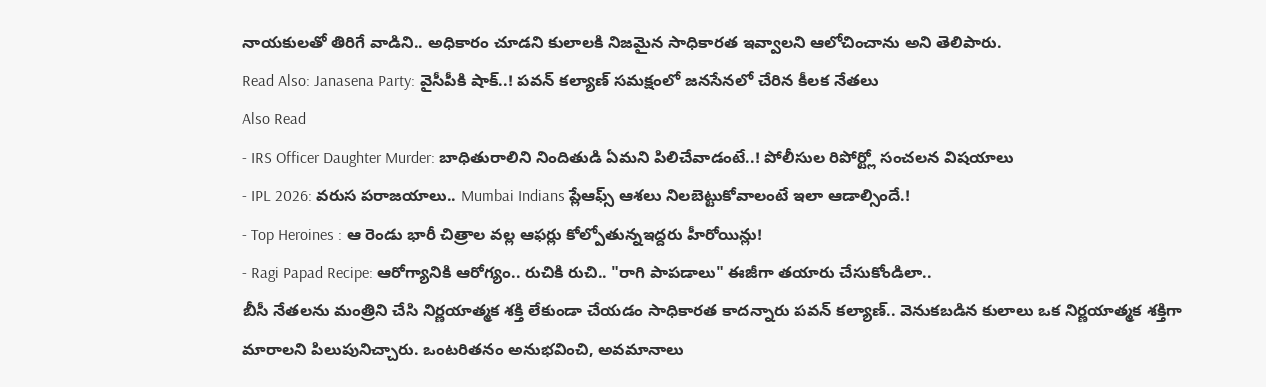నాయకులతో తిరిగే వాడిని.. అధికారం చూడని కులాలకి నిజమైన సాధికారత ఇవ్వాలని ఆలోచించాను అని తెలిపారు.
Read Also: Janasena Party: వైసీపీకి షాక్..! పవన్ కల్యాణ్ సమక్షంలో జనసేనలో చేరిన కీలక నేతలు
Also Read
- IRS Officer Daughter Murder: బాధితురాలిని నిందితుడి ఏమని పిలిచేవాడంటే..! పోలీసుల రిపోర్ట్లో సంచలన విషయాలు
- IPL 2026: వరుస పరాజయాలు.. Mumbai Indians ప్లేఆఫ్స్ ఆశలు నిలబెట్టుకోవాలంటే ఇలా ఆడాల్సిందే.!
- Top Heroines : ఆ రెండు భారీ చిత్రాల వల్ల ఆఫర్లు కోల్పోతున్నఇద్దరు హీరోయిన్లు!
- Ragi Papad Recipe: ఆరోగ్యానికి ఆరోగ్యం.. రుచికి రుచి.. "రాగి పాపడాలు" ఈజీగా తయారు చేసుకోండిలా..
బీసీ నేతలను మంత్రిని చేసి నిర్ణయాత్మక శక్తి లేకుండా చేయడం సాధికారత కాదన్నారు పవన్ కల్యాణ్.. వెనుకబడిన కులాలు ఒక నిర్ణయాత్మక శక్తిగా మారాలని పిలుపునిచ్చారు. ఒంటరితనం అనుభవించి, అవమానాలు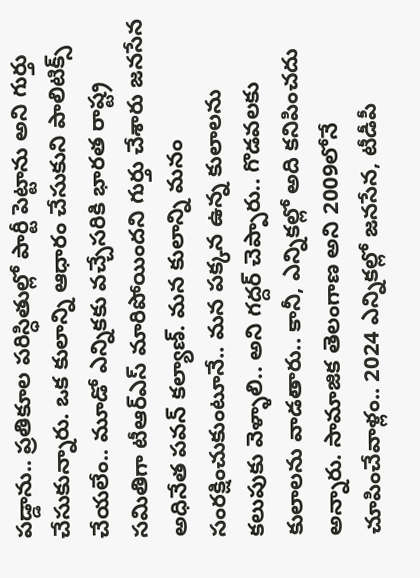పడ్డాను.. ప్రతికూల పరిస్ధితుల్లో పార్టీ పెట్టాను అని గుర్తు చేసుకున్నారు. ఒక కులాన్ని ఆధారం చేసుకుని పాలిటిక్స్ చేయలేం.. మూడో ఎన్నికకు వచ్చేసరికి భారత రాష్ట్ర సమితిగా టీఆర్ఎస్ మారిపోయిందని గుర్తు చేశారు జనసేన అధినేత పవన్ కల్యాణ్. మన కులాన్ని మనం సంరక్షించుకుంటూనే.. మన పక్కన ఉన్న కులాలను కలుపుకు వెళ్ళాలి.. అని గద్దర్ చెప్పారు.. గొడవలకు కులాలను వాడతారు.. కానీ, ఎన్నికల్లో అది కనిపించదు అన్నారు. సామాజిక తెలంగాణ అని 2009లోనే చూపించేవాళ్లం.. 2024 ఎన్నికల్లో జనసేన, టీడీపీ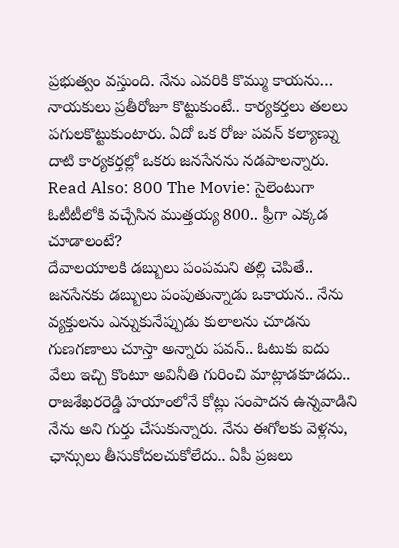ప్రభుత్వం వస్తుంది. నేను ఎవరికి కొమ్ము కాయను… నాయకులు ప్రతీరోజూ కొట్టుకుంటే.. కార్యకర్తలు తలలు పగులకొట్టుకుంటారు. ఏదో ఒక రోజు పవన్ కల్యాణ్ను దాటి కార్యకర్తల్లో ఒకరు జనసేనను నడపాలన్నారు.
Read Also: 800 The Movie: సైలెంటుగా ఓటీటీలోకి వచ్చేసిన ముత్తయ్య 800.. ఫ్రీగా ఎక్కడ చూడాలంటే?
దేవాలయాలకి డబ్బులు పంపమని తల్లి చెపితే.. జనసేనకు డబ్బులు పంపుతున్నాడు ఒకాయన.. నేను వ్యక్తులను ఎన్నుకునేప్పుడు కులాలను చూడను గుణగణాలు చూస్తా అన్నారు పవన్.. ఓటుకు ఐదు వేలు ఇచ్చి కొంటూ అవినీతి గురించి మాట్లాడకూడదు.. రాజశేఖరరెడ్డి హయాంలోనే కోట్లు సంపాదన ఉన్నవాడిని నేను అని గుర్తు చేసుకున్నారు. నేను ఈగోలకు వెళ్లను, ఛాన్సులు తీసుకోదలచుకోలేదు.. ఏపీ ప్రజలు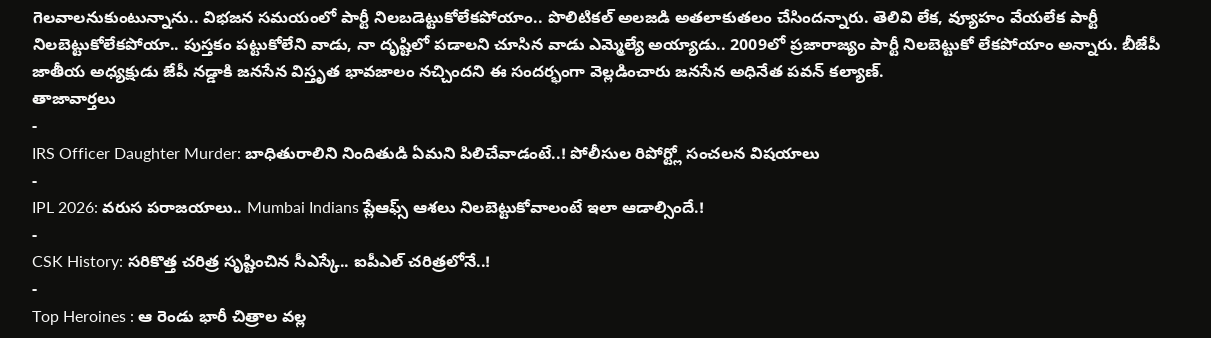గెలవాలనుకుంటున్నాను.. విభజన సమయంలో పార్టీ నిలబడెట్టుకోలేకపోయాం.. పొలిటికల్ అలజడి అతలాకుతలం చేసిందన్నారు. తెలివి లేక, వ్యూహం వేయలేక పార్టీ నిలబెట్టుకోలేకపోయా.. పుస్తకం పట్టుకోలేని వాడు, నా దృష్టిలో పడాలని చూసిన వాడు ఎమ్మెల్యే అయ్యాడు.. 2009లో ప్రజారాజ్యం పార్టీ నిలబెట్టుకో లేకపోయాం అన్నారు. బీజేపీ జాతీయ అధ్యక్షుడు జేపీ నడ్డాకి జనసేన విస్తృత భావజాలం నచ్చిందని ఈ సందర్భంగా వెల్లడించారు జనసేన అధినేత పవన్ కల్యాణ్.
తాజావార్తలు
-
IRS Officer Daughter Murder: బాధితురాలిని నిందితుడి ఏమని పిలిచేవాడంటే..! పోలీసుల రిపోర్ట్లో సంచలన విషయాలు
-
IPL 2026: వరుస పరాజయాలు.. Mumbai Indians ప్లేఆఫ్స్ ఆశలు నిలబెట్టుకోవాలంటే ఇలా ఆడాల్సిందే.!
-
CSK History: సరికొత్త చరిత్ర సృష్టించిన సీఎస్కే.. ఐపీఎల్ చరిత్రలోనే..!
-
Top Heroines : ఆ రెండు భారీ చిత్రాల వల్ల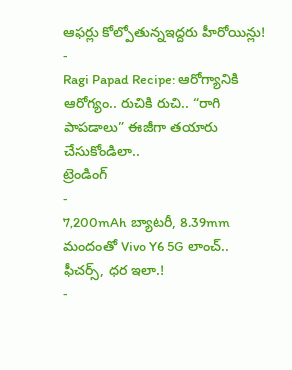ఆఫర్లు కోల్పోతున్నఇద్దరు హీరోయిన్లు!
-
Ragi Papad Recipe: ఆరోగ్యానికి ఆరోగ్యం.. రుచికి రుచి.. “రాగి పాపడాలు” ఈజీగా తయారు చేసుకోండిలా..
ట్రెండింగ్
-
7,200mAh బ్యాటరీ, 8.39mm మందంతో Vivo Y6 5G లాంచ్.. ఫీచర్స్, ధర ఇలా.!
-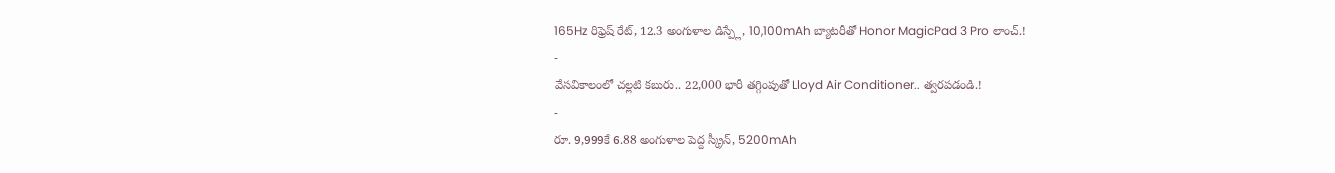165Hz రిఫ్రెష్ రేట్, 12.3 అంగుళాల డిస్ప్లే, 10,100mAh బ్యాటరీతో Honor MagicPad 3 Pro లాంచ్.!
-
వేసవికాలంలో చల్లటి కబురు.. 22,000 భారీ తగ్గింపుతో Lloyd Air Conditioner.. త్వరపడండి.!
-
రూ. 9,999కే 6.88 అంగుళాల పెద్ద స్క్రీన్, 5200mAh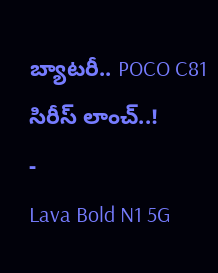బ్యాటరీ.. POCO C81 సిరీస్ లాంచ్..!
-
Lava Bold N1 5G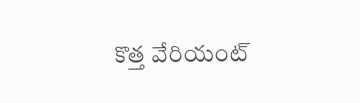కొత్త వేరియంట్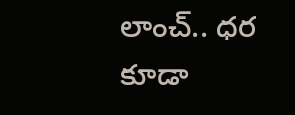లాంచ్.. ధర కూడా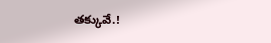తక్కువే.!